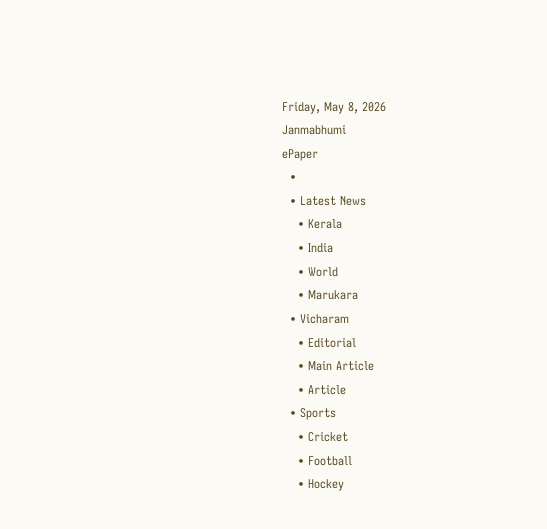Friday, May 8, 2026
Janmabhumi
ePaper
  •
  • Latest News
    • Kerala
    • India
    • World
    • Marukara
  • Vicharam
    • Editorial
    • Main Article
    • Article
  • Sports
    • Cricket
    • Football
    • Hockey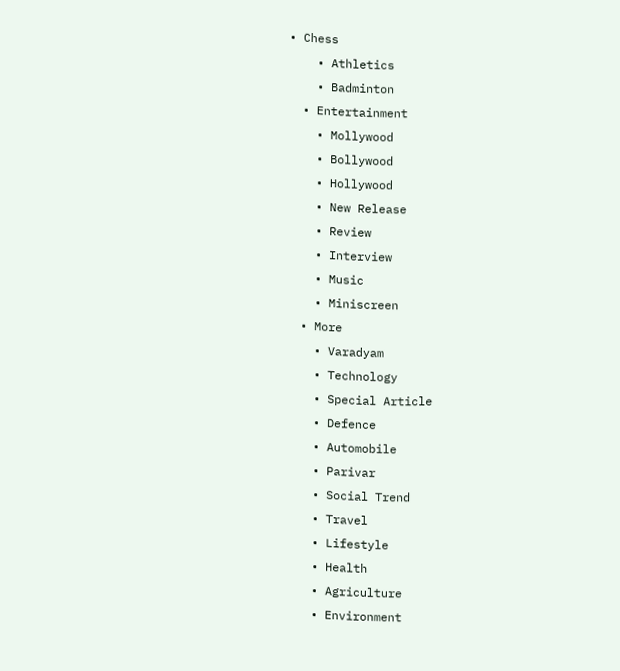• Chess
    • Athletics
    • Badminton
  • Entertainment
    • Mollywood
    • Bollywood
    • Hollywood
    • New Release
    • Review
    • Interview
    • Music
    • Miniscreen
  • More
    • Varadyam
    • Technology
    • Special Article
    • Defence
    • Automobile
    • Parivar
    • Social Trend
    • Travel
    • Lifestyle
    • Health
    • Agriculture
    • Environment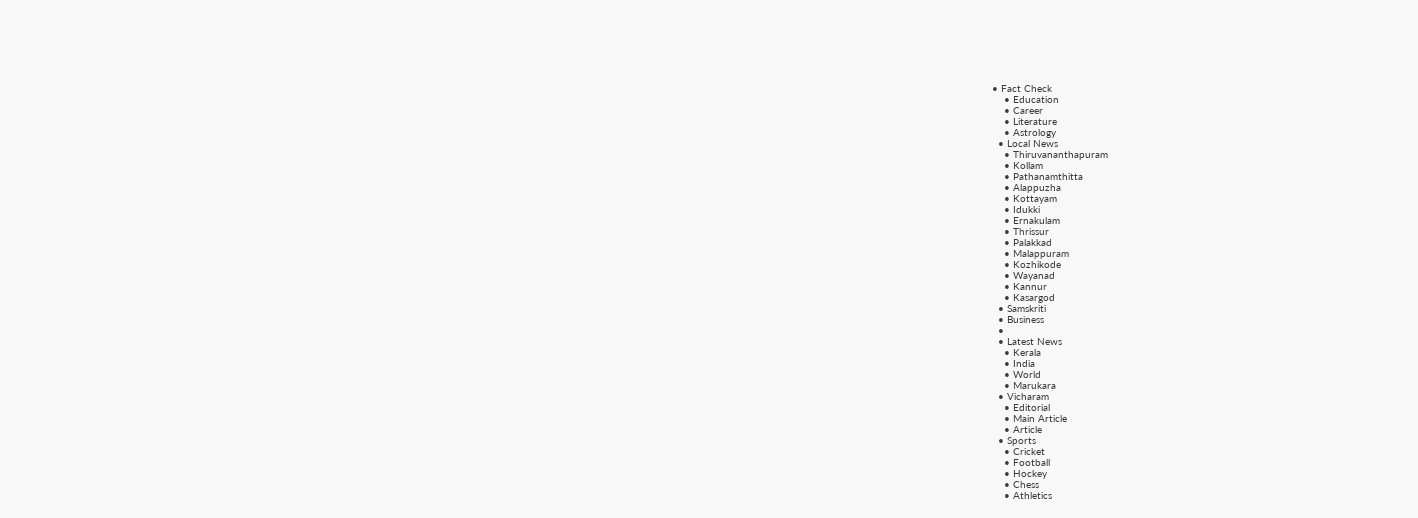• Fact Check
    • Education
    • Career
    • Literature
    • Astrology
  • Local News
    • Thiruvananthapuram
    • Kollam
    • Pathanamthitta
    • Alappuzha
    • Kottayam
    • Idukki
    • Ernakulam
    • Thrissur
    • Palakkad
    • Malappuram
    • Kozhikode
    • Wayanad
    • Kannur
    • Kasargod
  • Samskriti
  • Business
  •
  • Latest News
    • Kerala
    • India
    • World
    • Marukara
  • Vicharam
    • Editorial
    • Main Article
    • Article
  • Sports
    • Cricket
    • Football
    • Hockey
    • Chess
    • Athletics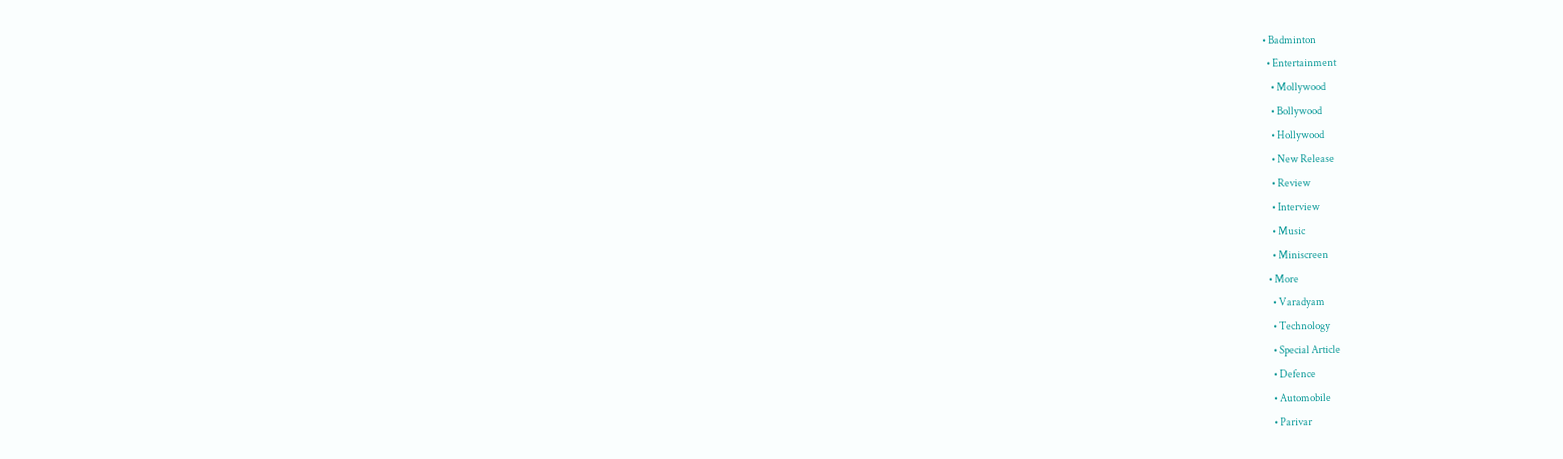• Badminton
  • Entertainment
    • Mollywood
    • Bollywood
    • Hollywood
    • New Release
    • Review
    • Interview
    • Music
    • Miniscreen
  • More
    • Varadyam
    • Technology
    • Special Article
    • Defence
    • Automobile
    • Parivar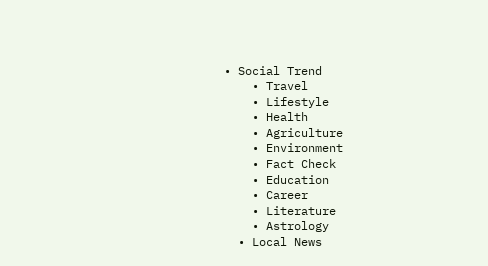• Social Trend
    • Travel
    • Lifestyle
    • Health
    • Agriculture
    • Environment
    • Fact Check
    • Education
    • Career
    • Literature
    • Astrology
  • Local News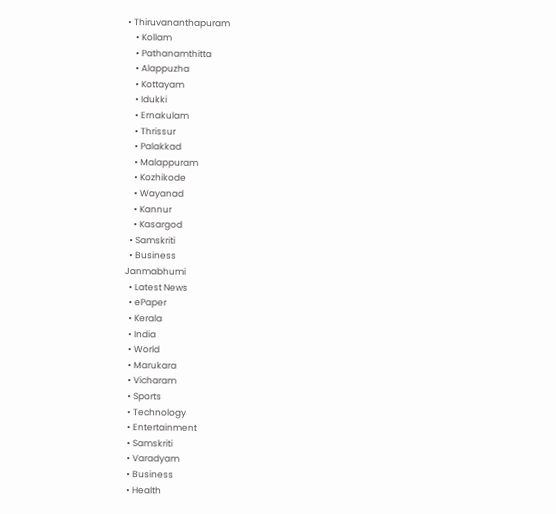• Thiruvananthapuram
    • Kollam
    • Pathanamthitta
    • Alappuzha
    • Kottayam
    • Idukki
    • Ernakulam
    • Thrissur
    • Palakkad
    • Malappuram
    • Kozhikode
    • Wayanad
    • Kannur
    • Kasargod
  • Samskriti
  • Business
Janmabhumi
  • Latest News
  • ePaper
  • Kerala
  • India
  • World
  • Marukara
  • Vicharam
  • Sports
  • Technology
  • Entertainment
  • Samskriti
  • Varadyam
  • Business
  • Health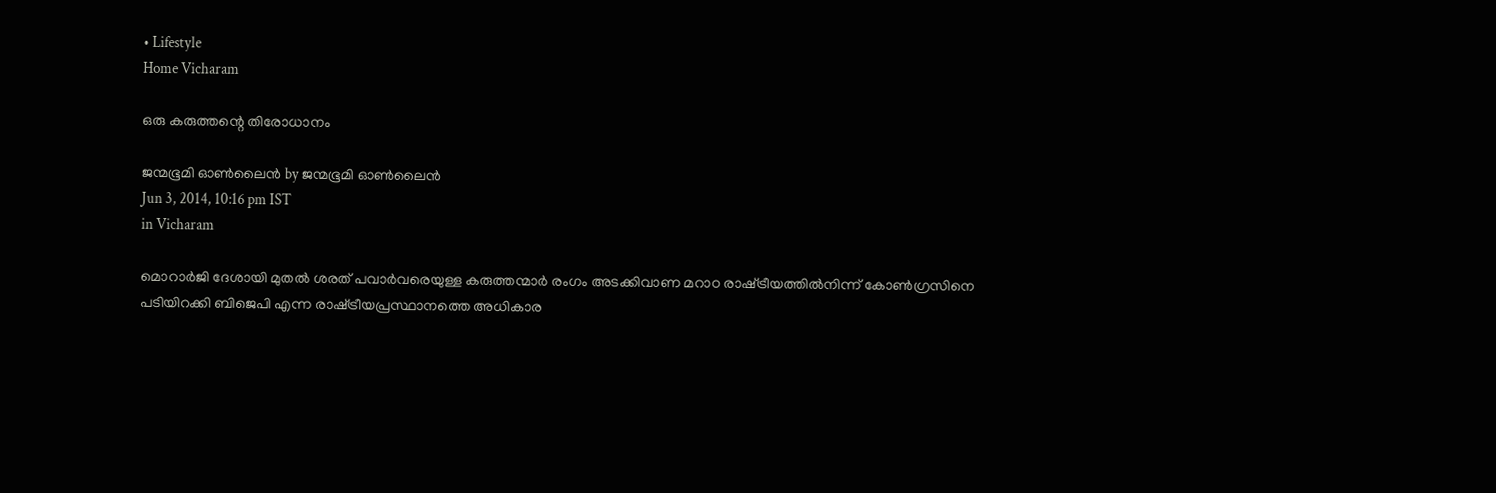• Lifestyle
Home Vicharam

ഒരു കരുത്തന്റെ തിരോധാനം

ജന്മഭൂമി ഓണ്‍ലൈന്‍ by ജന്മഭൂമി ഓണ്‍ലൈന്‍
Jun 3, 2014, 10:16 pm IST
in Vicharam

മൊറാര്‍ജി ദേശായി മുതല്‍ ശരത്‌ പവാര്‍വരെയുള്ള കരുത്തന്മാര്‍ രംഗം അടക്കിവാണ മറാഠ രാഷ്‌ട്രീയത്തില്‍നിന്ന്‌ കോണ്‍ഗ്രസിനെ പടിയിറക്കി ബിജെപി എന്ന രാഷ്‌ട്രീയപ്രസ്ഥാനത്തെ അധികാര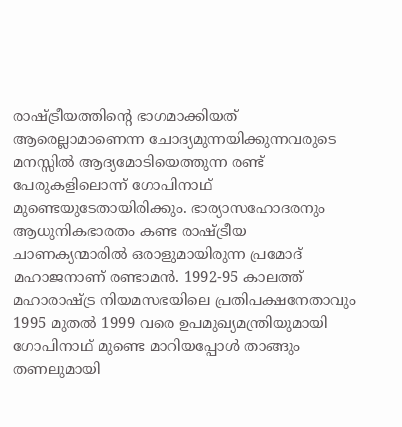രാഷ്‌ട്രീയത്തിന്റെ ഭാഗമാക്കിയത്‌ ആരെല്ലാമാണെന്ന ചോദ്യമുന്നയിക്കുന്നവരുടെ മനസ്സില്‍ ആദ്യമോടിയെത്തുന്ന രണ്ട്‌ പേരുകളിലൊന്ന്‌ ഗോപിനാഥ്‌ മുണ്ടെയുടേതായിരിക്കും. ഭാര്യാസഹോദരനും ആധുനികഭാരതം കണ്ട രാഷ്‌ട്രീയ ചാണക്യന്മാരില്‍ ഒരാളുമായിരുന്ന പ്രമോദ്‌ മഹാജനാണ്‌ രണ്ടാമന്‍. 1992-95 കാലത്ത്‌ മഹാരാഷ്‌ട്ര നിയമസഭയിലെ പ്രതിപക്ഷനേതാവും 1995 മുതല്‍ 1999 വരെ ഉപമുഖ്യമന്ത്രിയുമായി ഗോപിനാഥ്‌ മുണ്ടെ മാറിയപ്പോള്‍ താങ്ങും തണലുമായി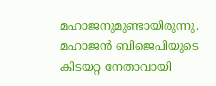മഹാജനുമുണ്ടായിരുന്നു. മഹാജന്‍ ബിജെപിയുടെ കിടയറ്റ നേതാവായി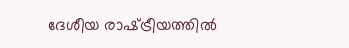ദേശീയ രാഷ്‌ട്രീയത്തില്‍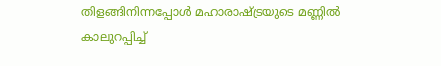തിളങ്ങിനിന്നപ്പോള്‍ മഹാരാഷ്‌ട്രയുടെ മണ്ണില്‍ കാലുറപ്പിച്ച്‌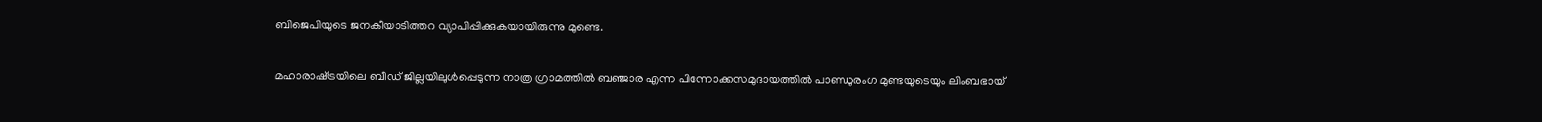ബിജെപിയുടെ ജനകീയാടിത്തറ വ്യാപിപ്പിക്കുകയായിരുന്നു മുണ്ടെ.

മഹാരാഷ്‌ട്രയിലെ ബീഡ്‌ ജില്ലയിലുള്‍പ്പെടുന്ന നാത്ര ഗ്രാമത്തില്‍ ബഞ്ജാര എന്ന പിന്നോക്കസമുദായത്തില്‍ പാണ്ഡുരംഗ മുണ്ടയുടെയും ലിംബഭായ്‌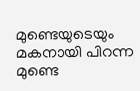മുണ്ടെയുടെയും മകനായി പിറന്ന മുണ്ടെ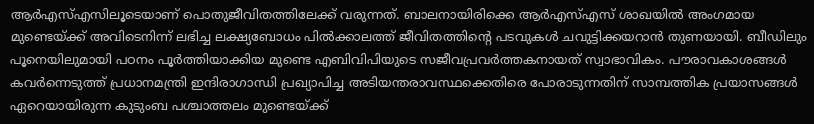ആര്‍എസ്‌എസിലൂടെയാണ്‌ പൊതുജീവിതത്തിലേക്ക്‌ വരുന്നത്‌. ബാലനായിരിക്കെ ആര്‍എസ്‌എസ്‌ ശാഖയില്‍ അംഗമായ മുണ്ടെയ്‌ക്ക്‌ അവിടെനിന്ന്‌ ലഭിച്ച ലക്ഷ്യബോധം പില്‍ക്കാലത്ത്‌ ജീവിതത്തിന്റെ പടവുകള്‍ ചവുട്ടിക്കയറാന്‍ തുണയായി. ബീഡിലും പൂനെയിലുമായി പഠനം പൂര്‍ത്തിയാക്കിയ മുണ്ടെ എബിവിപിയുടെ സജീവപ്രവര്‍ത്തകനായത്‌ സ്വാഭാവികം. പൗരാവകാശങ്ങള്‍ കവര്‍ന്നെടുത്ത്‌ പ്രധാനമന്ത്രി ഇന്ദിരാഗാന്ധി പ്രഖ്യാപിച്ച അടിയന്തരാവസ്ഥക്കെതിരെ പോരാടുന്നതിന്‌ സാമ്പത്തിക പ്രയാസങ്ങള്‍ ഏറെയായിരുന്ന കുടുംബ പശ്ചാത്തലം മുണ്ടെയ്‌ക്ക്‌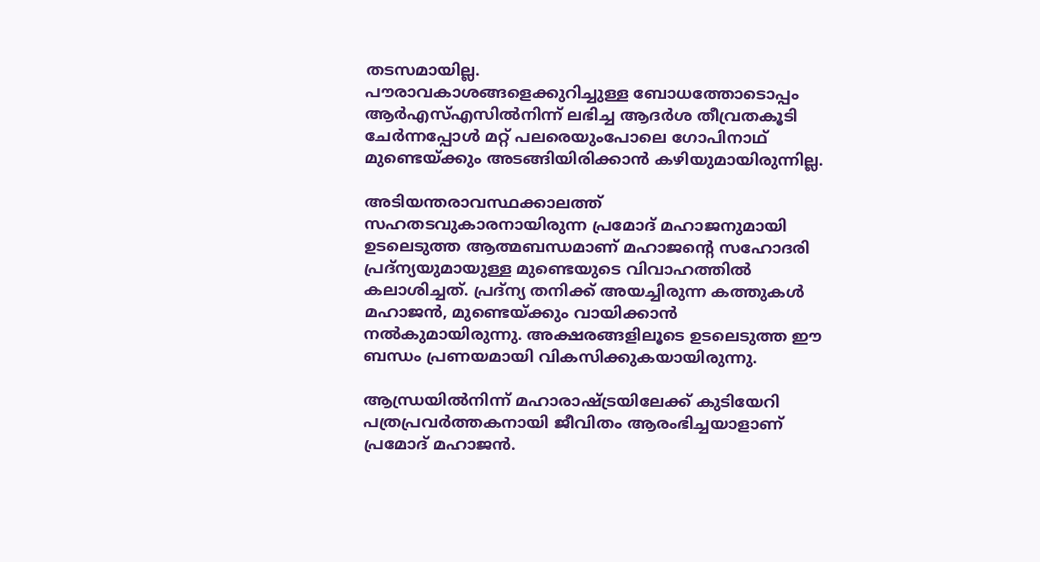തടസമായില്ല.
പൗരാവകാശങ്ങളെക്കുറിച്ചുള്ള ബോധത്തോടൊപ്പം ആര്‍എസ്‌എസില്‍നിന്ന്‌ ലഭിച്ച ആദര്‍ശ തീവ്രതകൂടി ചേര്‍ന്നപ്പോള്‍ മറ്റ്‌ പലരെയുംപോലെ ഗോപിനാഥ്‌ മുണ്ടെയ്‌ക്കും അടങ്ങിയിരിക്കാന്‍ കഴിയുമായിരുന്നില്ല.

അടിയന്തരാവസ്ഥക്കാലത്ത്‌ സഹതടവുകാരനായിരുന്ന പ്രമോദ്‌ മഹാജനുമായി ഉടലെടുത്ത ആത്മബന്ധമാണ്‌ മഹാജന്റെ സഹോദരി പ്രദ്ന്യയുമായുള്ള മുണ്ടെയുടെ വിവാഹത്തില്‍ കലാശിച്ചത്‌. പ്രദ്ന്യ തനിക്ക്‌ അയച്ചിരുന്ന കത്തുകള്‍ മഹാജന്‍, മുണ്ടെയ്‌ക്കും വായിക്കാന്‍ നല്‍കുമായിരുന്നു. അക്ഷരങ്ങളിലൂടെ ഉടലെടുത്ത ഈ ബന്ധം പ്രണയമായി വികസിക്കുകയായിരുന്നു.

ആന്ധ്രയില്‍നിന്ന്‌ മഹാരാഷ്‌ട്രയിലേക്ക്‌ കുടിയേറി പത്രപ്രവര്‍ത്തകനായി ജീവിതം ആരംഭിച്ചയാളാണ്‌ പ്രമോദ്‌ മഹാജന്‍.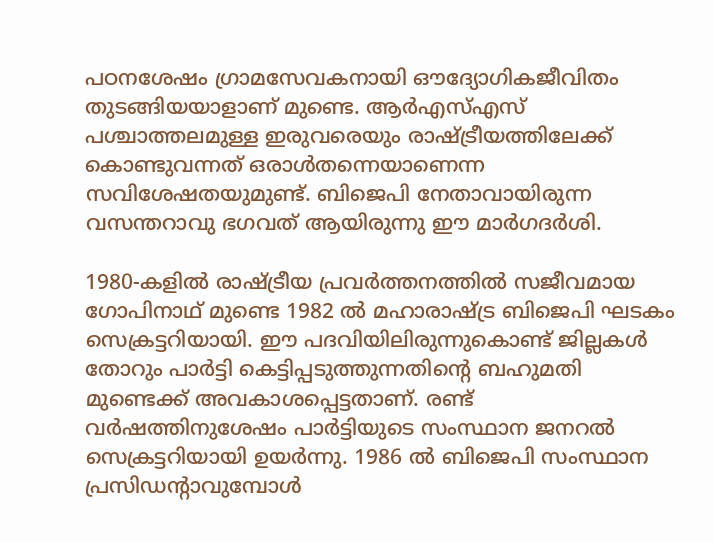പഠനശേഷം ഗ്രാമസേവകനായി ഔദ്യോഗികജീവിതം തുടങ്ങിയയാളാണ്‌ മുണ്ടെ. ആര്‍എസ്‌എസ്‌ പശ്ചാത്തലമുള്ള ഇരുവരെയും രാഷ്‌ട്രീയത്തിലേക്ക്‌ കൊണ്ടുവന്നത്‌ ഒരാള്‍തന്നെയാണെന്ന സവിശേഷതയുമുണ്ട്‌. ബിജെപി നേതാവായിരുന്ന വസന്തറാവു ഭഗവത്‌ ആയിരുന്നു ഈ മാര്‍ഗദര്‍ശി.

1980-കളില്‍ രാഷ്‌ട്രീയ പ്രവര്‍ത്തനത്തില്‍ സജീവമായ ഗോപിനാഥ്‌ മുണ്ടെ 1982 ല്‍ മഹാരാഷ്‌ട്ര ബിജെപി ഘടകം സെക്രട്ടറിയായി. ഈ പദവിയിലിരുന്നുകൊണ്ട്‌ ജില്ലകള്‍ തോറും പാര്‍ട്ടി കെട്ടിപ്പടുത്തുന്നതിന്റെ ബഹുമതി മുണ്ടെക്ക്‌ അവകാശപ്പെട്ടതാണ്‌. രണ്ട്‌ വര്‍ഷത്തിനുശേഷം പാര്‍ട്ടിയുടെ സംസ്ഥാന ജനറല്‍ സെക്രട്ടറിയായി ഉയര്‍ന്നു. 1986 ല്‍ ബിജെപി സംസ്ഥാന പ്രസിഡന്റാവുമ്പോള്‍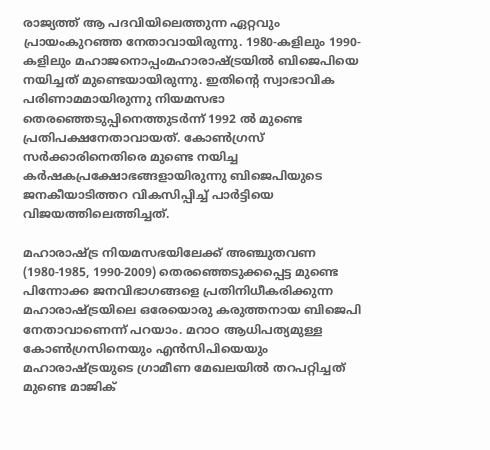രാജ്യത്ത്‌ ആ പദവിയിലെത്തുന്ന ഏറ്റവും പ്രായംകുറഞ്ഞ നേതാവായിരുന്നു. 1980-കളിലും 1990-കളിലും മഹാജനൊപ്പംമഹാരാഷ്‌ട്രയില്‍ ബിജെപിയെ നയിച്ചത്‌ മുണ്ടെയായിരുന്നു. ഇതിന്റെ സ്വാഭാവിക പരിണാമമായിരുന്നു നിയമസഭാ തെരഞ്ഞെടുപ്പിനെത്തുടര്‍ന്ന്‌ 1992 ല്‍ മുണ്ടെ പ്രതിപക്ഷനേതാവായത്‌. കോണ്‍ഗ്രസ്‌ സര്‍ക്കാരിനെതിരെ മുണ്ടെ നയിച്ച കര്‍ഷകപ്രക്ഷോഭങ്ങളായിരുന്നു ബിജെപിയുടെ ജനകീയാടിത്തറ വികസിപ്പിച്ച്‌ പാര്‍ട്ടിയെ വിജയത്തിലെത്തിച്ചത്‌.

മഹാരാഷ്‌ട്ര നിയമസഭയിലേക്ക്‌ അഞ്ചുതവണ (1980-1985, 1990-2009) തെരഞ്ഞെടുക്കപ്പെട്ട മുണ്ടെ പിന്നോക്ക ജനവിഭാഗങ്ങളെ പ്രതിനിധീകരിക്കുന്ന മഹാരാഷ്‌ട്രയിലെ ഒരേയൊരു കരുത്തനായ ബിജെപി നേതാവാണെന്ന്‌ പറയാം. മറാഠ ആധിപത്യമുള്ള കോണ്‍ഗ്രസിനെയും എന്‍സിപിയെയും മഹാരാഷ്‌ട്രയുടെ ഗ്രാമീണ മേഖലയില്‍ തറപറ്റിച്ചത്‌ മുണ്ടെ മാജിക്‌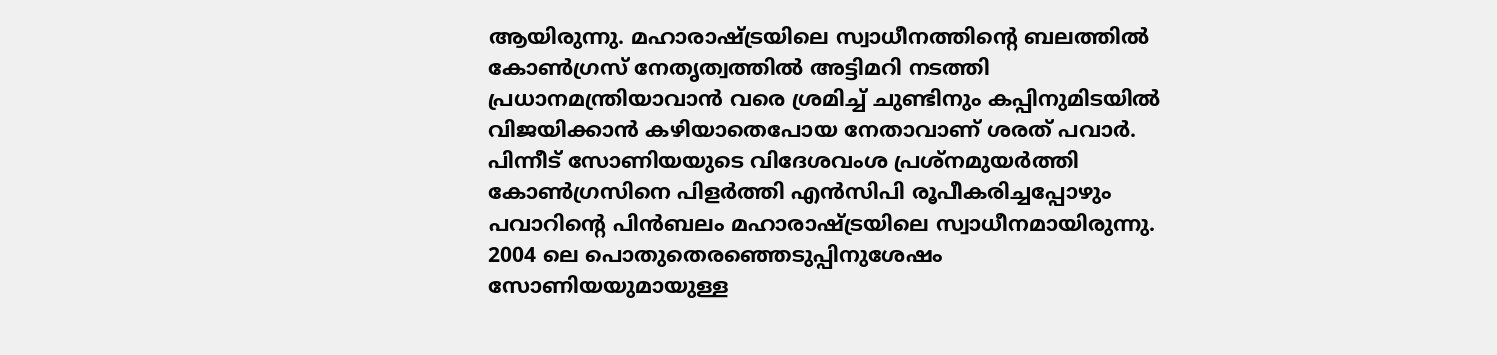ആയിരുന്നു. മഹാരാഷ്‌ട്രയിലെ സ്വാധീനത്തിന്റെ ബലത്തില്‍ കോണ്‍ഗ്രസ്‌ നേതൃത്വത്തില്‍ അട്ടിമറി നടത്തി പ്രധാനമന്ത്രിയാവാന്‍ വരെ ശ്രമിച്ച്‌ ചുണ്ടിനും കപ്പിനുമിടയില്‍ വിജയിക്കാന്‍ കഴിയാതെപോയ നേതാവാണ്‌ ശരത്‌ പവാര്‍. പിന്നീട്‌ സോണിയയുടെ വിദേശവംശ പ്രശ്നമുയര്‍ത്തി കോണ്‍ഗ്രസിനെ പിളര്‍ത്തി എന്‍സിപി രൂപീകരിച്ചപ്പോഴും പവാറിന്റെ പിന്‍ബലം മഹാരാഷ്‌ട്രയിലെ സ്വാധീനമായിരുന്നു. 2004 ലെ പൊതുതെരഞ്ഞെടുപ്പിനുശേഷം സോണിയയുമായുള്ള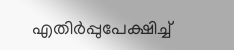എതിര്‍പ്പുപേക്ഷിച്ച്‌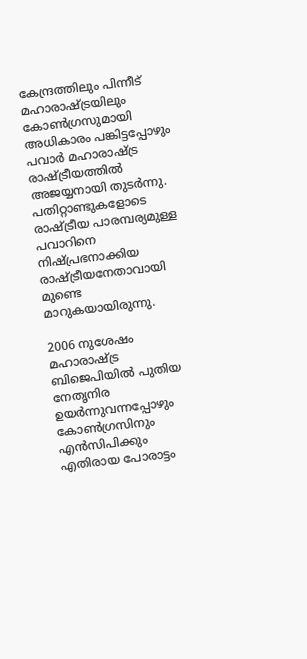കേന്ദ്രത്തിലും പിന്നീട്‌ മഹാരാഷ്‌ട്രയിലും കോണ്‍ഗ്രസുമായി അധികാരം പങ്കിട്ടപ്പോഴും പവാര്‍ മഹാരാഷ്‌ട്ര രാഷ്‌ട്രീയത്തില്‍ അജയ്യനായി തുടര്‍ന്നു. പതിറ്റാണ്ടുകളോടെ രാഷ്‌ട്രീയ പാരമ്പര്യമുള്ള പവാറിനെ നിഷ്പ്രഭനാക്കിയ രാഷ്‌ട്രീയനേതാവായി മുണ്ടെ മാറുകയായിരുന്നു.

2006 നുശേഷം മഹാരാഷ്‌ട്ര ബിജെപിയില്‍ പുതിയ നേതൃനിര ഉയര്‍ന്നുവന്നപ്പോഴും കോണ്‍ഗ്രസിനും എന്‍സിപിക്കും എതിരായ പോരാട്ടം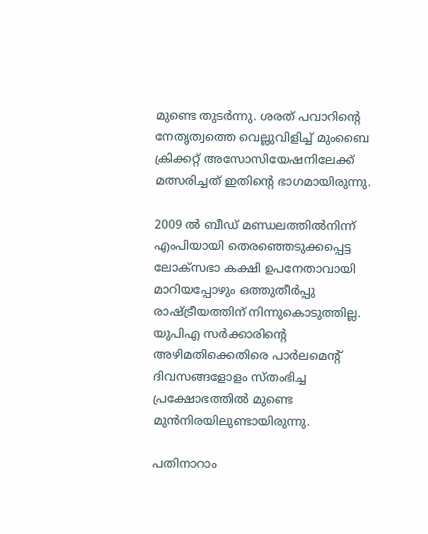മുണ്ടെ തുടര്‍ന്നു. ശരത്‌ പവാറിന്റെ നേതൃത്വത്തെ വെല്ലുവിളിച്ച്‌ മുംബൈ ക്രിക്കറ്റ്‌ അസോസിയേഷനിലേക്ക്‌ മത്സരിച്ചത്‌ ഇതിന്റെ ഭാഗമായിരുന്നു.

2009 ല്‍ ബീഡ്‌ മണ്ഡലത്തില്‍നിന്ന്‌ എംപിയായി തെരഞ്ഞെടുക്കപ്പെട്ട ലോക്സഭാ കക്ഷി ഉപനേതാവായി മാറിയപ്പോഴും ഒത്തുതീര്‍പ്പു രാഷ്‌ട്രീയത്തിന്‌ നിന്നുകൊടുത്തില്ല. യുപിഎ സര്‍ക്കാരിന്റെ അഴിമതിക്കെതിരെ പാര്‍ലമെന്റ്‌ ദിവസങ്ങളോളം സ്തംഭിച്ച പ്രക്ഷോഭത്തില്‍ മുണ്ടെ മുന്‍നിരയിലുണ്ടായിരുന്നു.

പതിനാറാം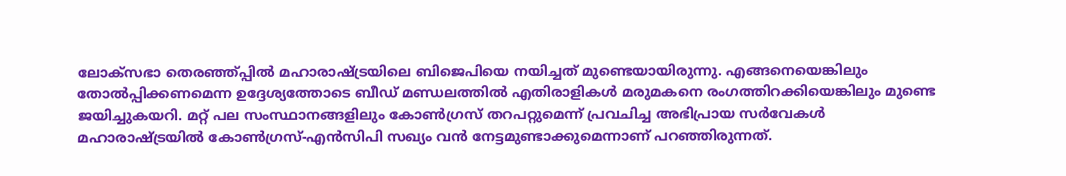ലോക്സഭാ തെരഞ്ഞ്പ്പില്‍ മഹാരാഷ്‌ട്രയിലെ ബിജെപിയെ നയിച്ചത്‌ മുണ്ടെയായിരുന്നു. എങ്ങനെയെങ്കിലും തോല്‍പ്പിക്കണമെന്ന ഉദ്ദേശ്യത്തോടെ ബീഡ്‌ മണ്ഡലത്തില്‍ എതിരാളികള്‍ മരുമകനെ രംഗത്തിറക്കിയെങ്കിലും മുണ്ടെ ജയിച്ചുകയറി. മറ്റ്‌ പല സംസ്ഥാനങ്ങളിലും കോണ്‍ഗ്രസ്‌ തറപറ്റുമെന്ന്‌ പ്രവചിച്ച അഭിപ്രായ സര്‍വേകള്‍ മഹാരാഷ്‌ട്രയില്‍ കോണ്‍ഗ്രസ്‌-എന്‍സിപി സഖ്യം വന്‍ നേട്ടമുണ്ടാക്കുമെന്നാണ്‌ പറഞ്ഞിരുന്നത്‌.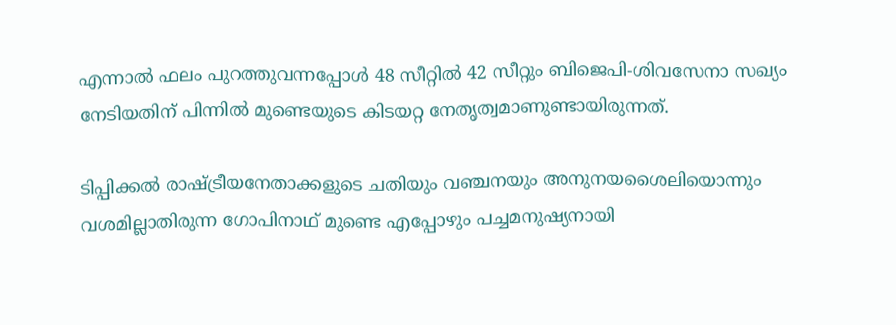എന്നാല്‍ ഫലം പുറത്തുവന്നപ്പോള്‍ 48 സീറ്റില്‍ 42 സീറ്റും ബിജെപി-ശിവസേനാ സഖ്യം നേടിയതിന്‌ പിന്നില്‍ മുണ്ടെയുടെ കിടയറ്റ നേതൃത്വമാണുണ്ടായിരുന്നത്‌.

ടിപ്പിക്കല്‍ രാഷ്‌ട്രീയനേതാക്കളുടെ ചതിയും വഞ്ചനയും അനുനയശൈലിയൊന്നും വശമില്ലാതിരുന്ന ഗോപിനാഥ്‌ മുണ്ടെ എപ്പോഴും പച്ചമനുഷ്യനായി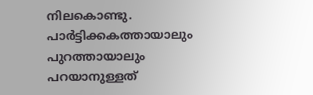നിലകൊണ്ടു. പാര്‍ട്ടിക്കകത്തായാലും പുറത്തായാലും പറയാനുള്ളത്‌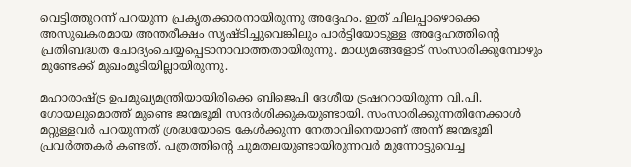വെട്ടിത്തുറന്ന്‌ പറയുന്ന പ്രകൃതക്കാരനായിരുന്നു അദ്ദേഹം. ഇത്‌ ചിലപ്പാഴൊക്കെ അസുഖകരമായ അന്തരീക്ഷം സൃഷ്ടിച്ചുവെങ്കിലും പാര്‍ട്ടിയോടുള്ള അദ്ദേഹത്തിന്റെ പ്രതിബദ്ധത ചോദ്യംചെയ്യപ്പെടാനാവാത്തതായിരുന്നു. മാധ്യമങ്ങളോട്‌ സംസാരിക്കുമ്പോഴും മുണ്ടേക്ക്‌ മുഖംമൂടിയില്ലായിരുന്നു.

മഹാരാഷ്‌ട്ര ഉപമുഖ്യമന്ത്രിയായിരിക്കെ ബിജെപി ദേശീയ ട്രഷററായിരുന്ന വി.പി. ഗോയലുമൊത്ത്‌ മുണ്ടെ ജന്മഭൂമി സന്ദര്‍ശിക്കുകയുണ്ടായി. സംസാരിക്കുന്നതിനേക്കാള്‍ മറ്റുള്ളവര്‍ പറയുന്നത്‌ ശ്രദ്ധയോടെ കേള്‍ക്കുന്ന നേതാവിനെയാണ്‌ അന്ന്‌ ജന്മഭൂമി പ്രവര്‍ത്തകര്‍ കണ്ടത്‌. പത്രത്തിന്റെ ചുമതലയുണ്ടായിരുന്നവര്‍ മുന്നോട്ടുവെച്ച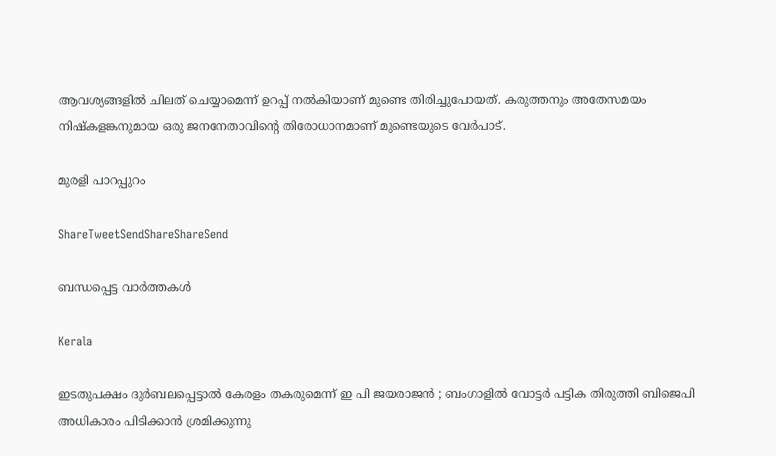ആവശ്യങ്ങളില്‍ ചിലത്‌ ചെയ്യാമെന്ന്‌ ഉറപ്പ്‌ നല്‍കിയാണ്‌ മുണ്ടെ തിരിച്ചുപോയത്‌. കരുത്തനും അതേസമയം നിഷ്കളങ്കനുമായ ഒരു ജനനേതാവിന്റെ തിരോധാനമാണ്‌ മുണ്ടെയുടെ വേര്‍പാട്‌.

മുരളി പാറപ്പുറം

ShareTweetSendShareShareSend

ബന്ധപ്പെട്ട വാര്‍ത്തകള്‍

Kerala

ഇടതുപക്ഷം ദുർബലപ്പെട്ടാൽ കേരളം തകരുമെന്ന് ഇ പി ജയരാജൻ ; ബംഗാളിൽ വോട്ടർ പട്ടിക തിരുത്തി ബിജെപി അധികാരം പിടിക്കാൻ ശ്രമിക്കുന്നു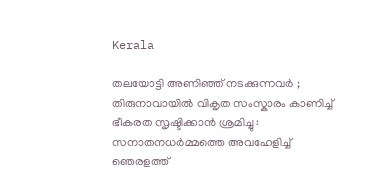Kerala

തലയോട്ടി അണിഞ്ഞ് നടക്കുന്നവർ ; തിരുനാവായിൽ വികൃത സംസ്കാരം കാണിച്ച് ഭീകരത സൃഷ്ടിക്കാൻ ശ്രമിച്ചു : സനാതനധർമ്മത്തെ അവഹേളിച്ച് ഞെരളത്ത്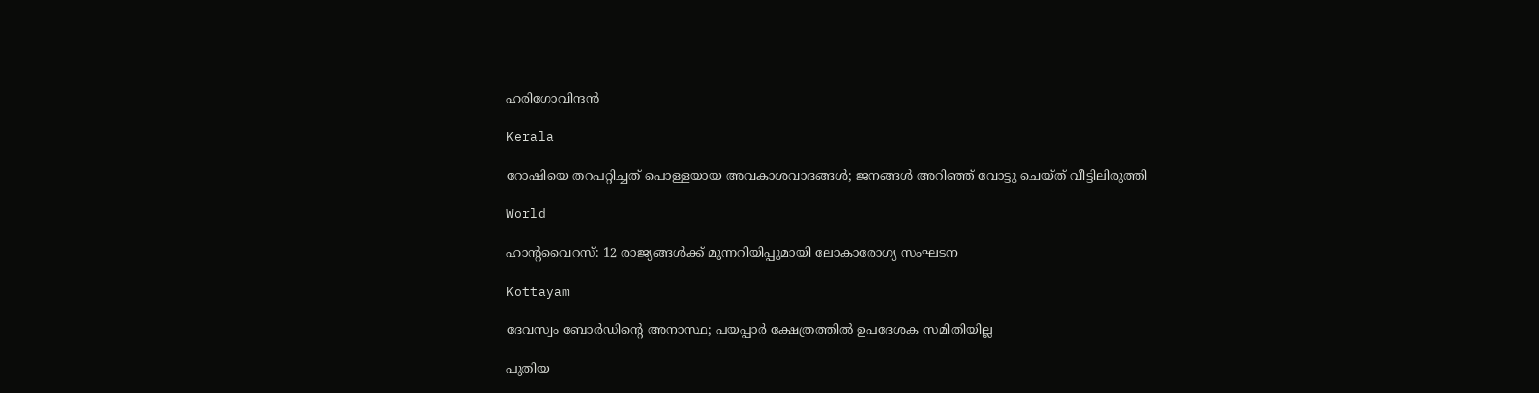ഹരിഗോവിന്ദൻ

Kerala

റോഷിയെ തറപറ്റിച്ചത് പൊള്ളയായ അവകാശവാദങ്ങള്‍; ജനങ്ങള്‍ അറിഞ്ഞ് വോട്ടു ചെയ്ത് വീട്ടിലിരുത്തി

World

ഹാൻ്റവൈറസ്: 12 രാജ്യങ്ങൾക്ക് മുന്നറിയിപ്പുമായി ലോകാരോഗ്യ സംഘടന

Kottayam

ദേവസ്വം ബോര്‍ഡിന്റെ അനാസ്ഥ; പയപ്പാര്‍ ക്ഷേത്രത്തില്‍ ഉപദേശക സമിതിയില്ല

പുതിയ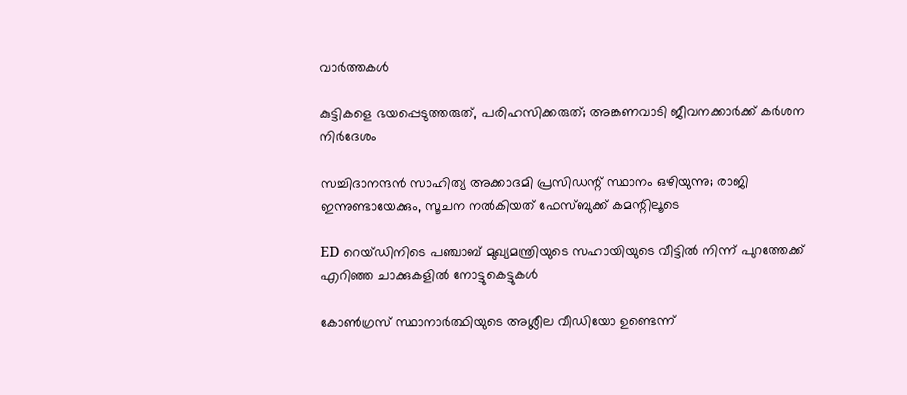വാര്‍ത്തകള്‍

കുട്ടികളെ ഭയപ്പെടുത്തരുത്, പരിഹസിക്കരുത്; അങ്കണവാടി ജീവനക്കാർക്ക് കർശന നിർദേശം

സച്ചിദാനന്ദൻ സാഹിത്യ അക്കാദമി പ്രസിഡന്റ് സ്ഥാനം ഒഴിയുന്നു; രാജി ഇന്നുണ്ടായേക്കും, സൂചന നൽകിയത് ഫേസ്ബുക്ക് കമന്റിലൂടെ

ED റെയ്ഡിനിടെ പഞ്ചാബ് മുഖ്യമന്ത്രിയുടെ സഹായിയുടെ വീട്ടിൽ നിന്ന് പുറത്തേക്ക് എറിഞ്ഞ ചാക്കുകളിൽ നോട്ടുകെട്ടുകൾ

കോൺഗ്രസ് സ്ഥാനാർത്ഥിയുടെ അശ്ലീല വീഡിയോ ഉണ്ടെന്ന്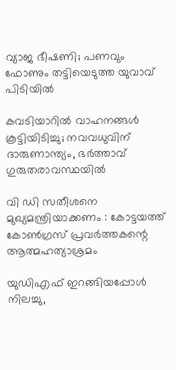വ്യാജ ഭീഷണി; പണവും ഫോണും തട്ടിയെടുത്ത യുവാവ് പിടിയിൽ

കവടിയാറിൽ വാഹനങ്ങൾ കൂട്ടിയിടിച്ചു; നവവധുവിന് ദാരുണാന്ത്യം, ഭർത്താവ് ഗുരുതരാവസ്ഥയിൽ

വി ഡി സതീശനെ മുഖ്യമന്ത്രിയാക്കണം : കോട്ടയത്ത് കോൺഗ്രസ് പ്രവർത്തകന്റെ ആത്മഹത്യാശ്രമം

യുഡിഎഫ് ഇറങ്ങിയപ്പോള്‍ നിലച്ചു,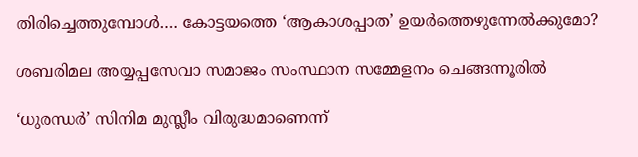തിരിച്ചെത്തുമ്പോള്‍…. കോട്ടയത്തെ ‘ആകാശപ്പാത’ ഉയര്‍ത്തെഴുന്നേല്‍ക്കുമോ?

ശബരിമല അയ്യപ്പസേവാ സമാജം സംസ്ഥാന സമ്മേളനം ചെങ്ങന്നൂരില്‍

‘ധുരന്ധർ’ സിനിമ മുസ്ലീം വിരുദ്ധമാണെന്ന്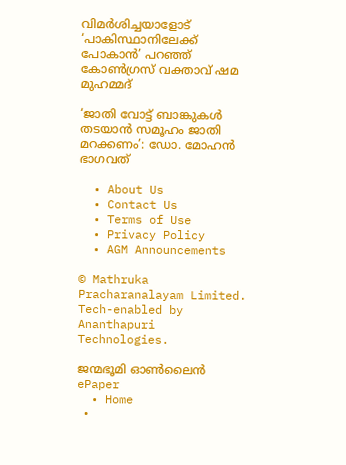വിമർശിച്ചയാളോട് ‘പാകിസ്ഥാനിലേക്ക് പോകാൻ’ പറഞ്ഞ് കോൺഗ്രസ് വക്താവ് ഷമ മുഹമ്മദ്

‘ജാതി വോട്ട് ബാങ്കുകള്‍ തടയാന്‍ സമൂഹം ജാതി മറക്കണം’: ഡോ. മോഹന്‍ ഭാഗവത്

  • About Us
  • Contact Us
  • Terms of Use
  • Privacy Policy
  • AGM Announcements

© Mathruka Pracharanalayam Limited.
Tech-enabled by Ananthapuri Technologies.

ജന്മഭൂമി ഓണ്‍ലൈന്‍
ePaper
  • Home
  •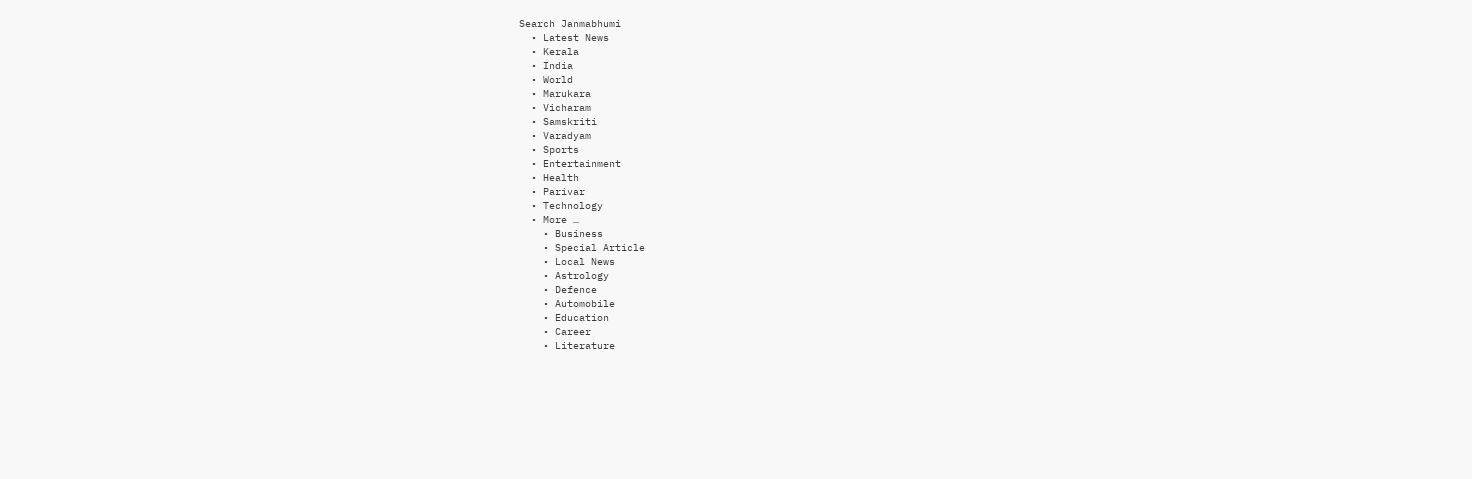Search Janmabhumi
  • Latest News
  • Kerala
  • India
  • World
  • Marukara
  • Vicharam
  • Samskriti
  • Varadyam
  • Sports
  • Entertainment
  • Health
  • Parivar
  • Technology
  • More …
    • Business
    • Special Article
    • Local News
    • Astrology
    • Defence
    • Automobile
    • Education
    • Career
    • Literature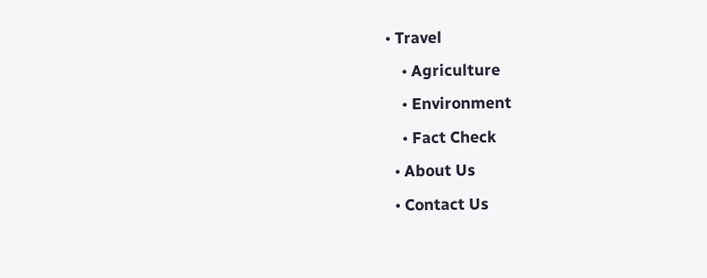• Travel
    • Agriculture
    • Environment
    • Fact Check
  • About Us
  • Contact Us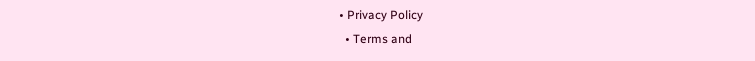• Privacy Policy
  • Terms and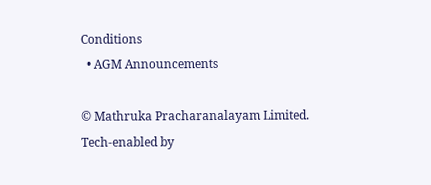Conditions
  • AGM Announcements

© Mathruka Pracharanalayam Limited.
Tech-enabled by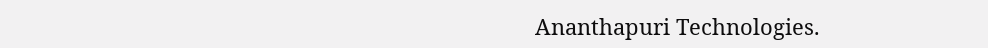Ananthapuri Technologies.